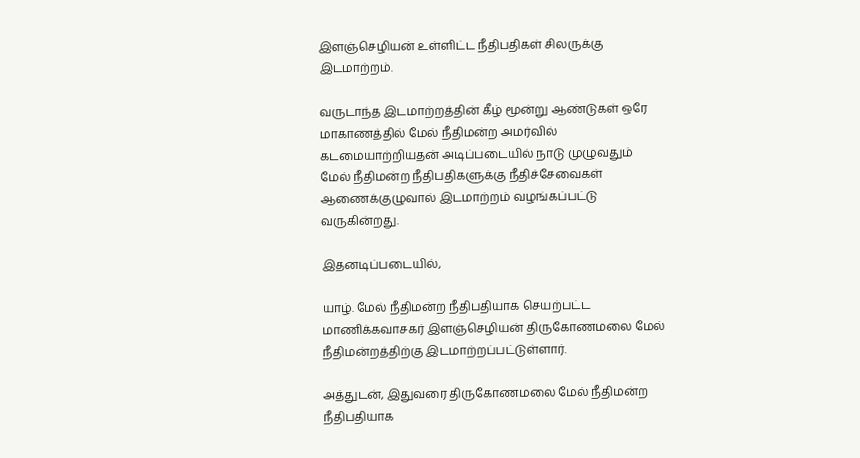இளஞ்செழியன் உள்ளிட்ட நீதிபதிகள் சிலருக்கு இடமாற்றம்.

வருடாந்த இடமாற்றத்தின் கீழ் மூன்று ஆண்டுகள் ஒரே மாகாணத்தில் மேல் நீதிமன்ற அமர்வில் கடமையாற்றியதன் அடிப்படையில் நாடு முழுவதும் மேல் நீதிமன்ற நீதிபதிகளுக்கு நீதிச்சேவைகள் ஆணைக்குழுவால் இடமாற்றம் வழங்கப்பட்டு வருகின்றது.

இதனடிப்படையில்,

யாழ். மேல் நீதிமன்ற நீதிபதியாக செயற்பட்ட மாணிக்கவாசகர் இளஞ்செழியன் திருகோணமலை மேல் நீதிமன்றத்திற்கு இடமாற்றப்பட்டுள்ளார்.

அத்துடன், இதுவரை திருகோணமலை மேல் நீதிமன்ற நீதிபதியாக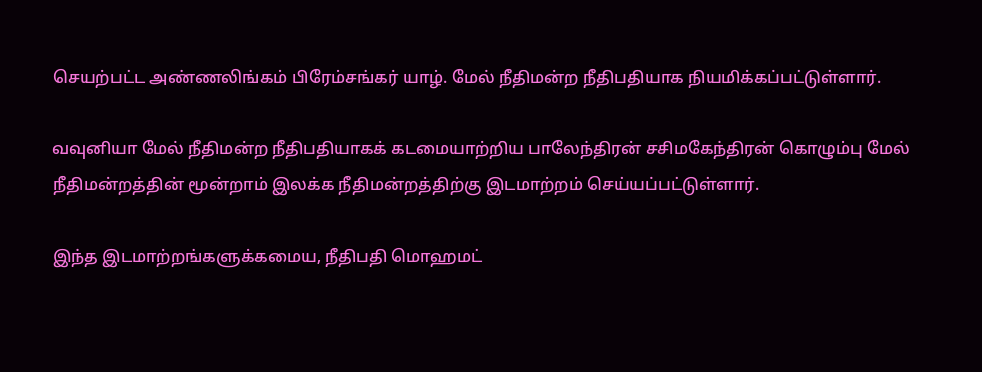செயற்பட்ட அண்ணலிங்கம் பிரேம்சங்கர் யாழ். மேல் நீதிமன்ற நீதிபதியாக நியமிக்கப்பட்டுள்ளார்.

வவுனியா மேல் நீதிமன்ற நீதிபதியாகக் கடமையாற்றிய பாலேந்திரன் சசிமகேந்திரன் கொழும்பு மேல் நீதிமன்றத்தின் மூன்றாம் இலக்க நீதிமன்றத்திற்கு இடமாற்றம் செய்யப்பட்டுள்ளார்.

இந்த இடமாற்றங்களுக்கமைய, நீதிபதி மொஹமட்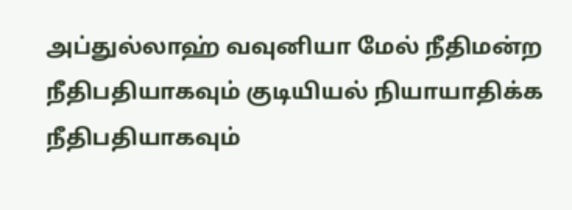அப்துல்லாஹ் வவுனியா மேல் நீதிமன்ற நீதிபதியாகவும் குடியியல் நியாயாதிக்க நீதிபதியாகவும்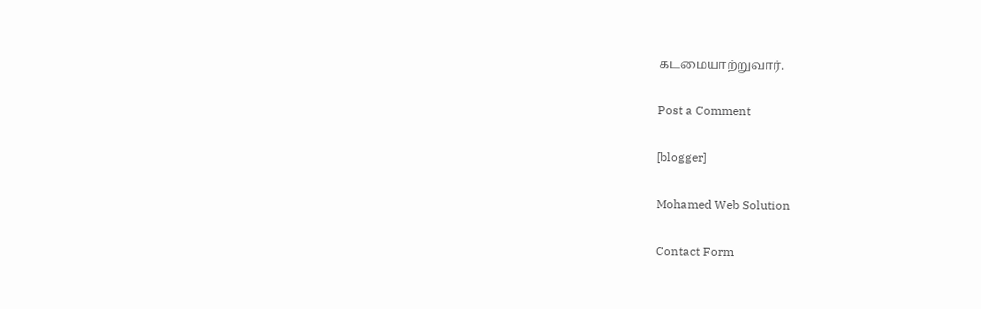கடமையாற்றுவார்.

Post a Comment

[blogger]

Mohamed Web Solution

Contact Form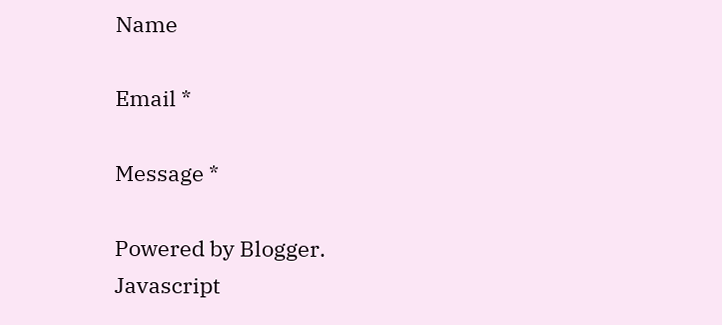Name

Email *

Message *

Powered by Blogger.
Javascript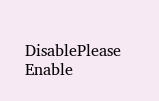DisablePlease Enable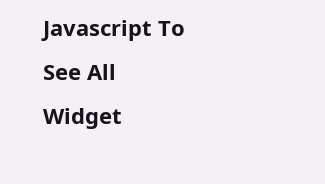Javascript To See All Widget